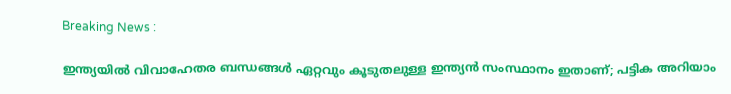Breaking News :

ഇന്ത്യയില്‍ വിവാഹേതര ബന്ധങ്ങള്‍ ഏറ്റവും കൂടുതലുള്ള ഇന്ത്യന്‍ സംസ്ഥാനം ഇതാണ്; പട്ടിക അറിയാം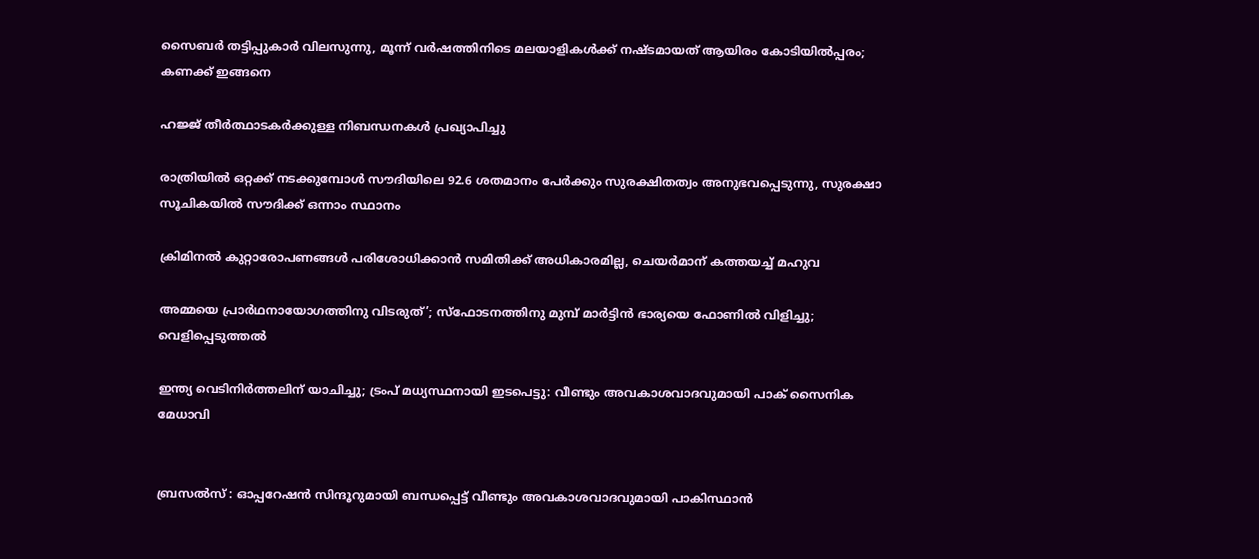സൈബര്‍ തട്ടിപ്പുകാര്‍ വിലസുന്നു, മൂന്ന് വര്‍ഷത്തിനിടെ മലയാളികള്‍ക്ക് നഷ്ടമായത് ആയിരം കോടിയില്‍പ്പരം; കണക്ക് ഇങ്ങനെ

ഹജ്ജ് തീർത്ഥാടകർക്കുള്ള നിബന്ധനകൾ പ്രഖ്യാപിച്ചു

രാത്രിയിൽ ഒറ്റക്ക് നടക്കുമ്പോൾ സൗദിയിലെ 92.6 ശതമാനം പേർക്കും സുരക്ഷിതത്വം അനുഭവപ്പെടുന്നു, സുരക്ഷാ സൂചികയിൽ സൗദിക്ക് ഒന്നാം സ്ഥാനം

ക്രിമിനല്‍ കുറ്റാരോപണങ്ങള്‍ പരിശോധിക്കാന്‍ സമിതിക്ക്‌ അധികാരമില്ല, ചെയര്‍മാന്‌ കത്തയച്ച് മഹുവ

അമ്മയെ പ്രാര്‍ഥനായോഗത്തിനു വിടരുത്’; സ്‌ഫോടനത്തിനു മുമ്പ് മാര്‍ട്ടിന്‍ ഭാര്യയെ ഫോണില്‍ വിളിച്ചു; വെളിപ്പെടുത്തല്‍

ഇന്ത്യ വെടിനിർത്തലിന് യാചിച്ചു; ട്രംപ് മധ്യസ്ഥനായി ഇടപെട്ടു: വീണ്ടും അവകാശവാദവുമായി പാക് സൈനിക മേധാവി


ബ്രസൽസ് : ഓപ്പറേഷന്‍ സിന്ദൂറുമായി ബന്ധപ്പെട്ട് വീണ്ടും അവകാശവാദവുമായി പാകിസ്ഥാന്‍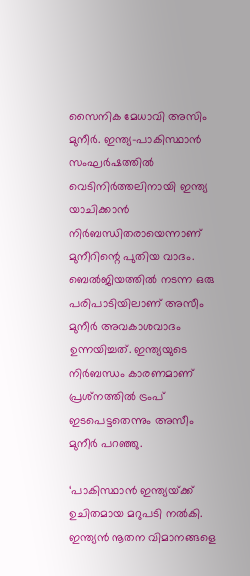സൈനിക മേധാവി അസിം മുനീര്‍. ഇന്ത്യ-പാകിസ്ഥാന്‍ സംഘര്‍ഷത്തില്‍ വെടിനിര്‍ത്തലിനായി ഇന്ത്യ യാചിക്കാന്‍ നിര്‍ബന്ധിതരായെന്നാണ് മുനീറിന്റെ പുതിയ വാദം. ബെല്‍ജിയത്തില്‍ നടന്ന ഒരു പരിപാടിയിലാണ് അസീം മുനീര്‍ അവകാശവാദം ഉന്നയിച്ചത്. ഇന്ത്യയുടെ നിര്‍ബന്ധം കാരണമാണ് പ്രശ്‌നത്തില്‍ ട്രംപ് ഇടപെട്ടതെന്നും അസീം മുനീര്‍ പറഞ്ഞു.

‘പാകിസ്ഥാന്‍ ഇന്ത്യയ്‌ക്ക് ഉചിതമായ മറുപടി നല്‍കി. ഇന്ത്യന്‍ നൂതന വിമാനങ്ങളെ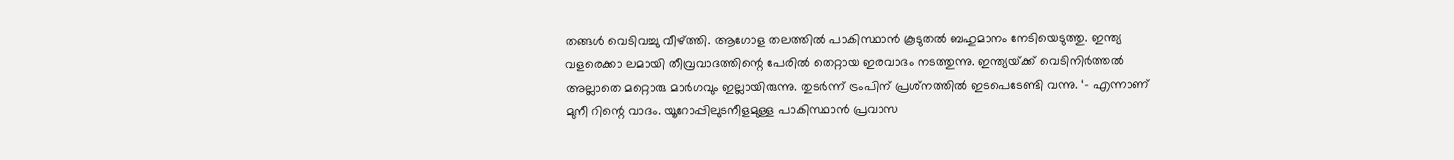തങ്ങള്‍ വെടിവച്ചു വീഴ്‌ത്തി. ആഗോള തലത്തില്‍ പാകിസ്ഥാൻ കൂടുതല്‍ ബഹുമാനം നേടിയെടുത്തു. ഇന്ത്യ വളരെക്കാ ലമായി തീവ്രവാദത്തിന്റെ പേരില്‍ തെറ്റായ ഇരവാദം നടത്തുന്നു. ഇന്ത്യയ്‌ക്ക് വെടിനിര്‍ത്തല്‍ അല്ലാതെ മറ്റൊരു മാര്‍ഗവും ഇല്ലായിരുന്നു. തുടര്‍ന്ന് ട്രംപിന് പ്രശ്‌നത്തില്‍ ഇടപെടേണ്ടി വന്നു. ‘- എന്നാണ് മുനീ റിന്റെ വാദം. യൂറോപ്പിലുടനീളമുള്ള പാകിസ്ഥാന്‍ പ്രവാസ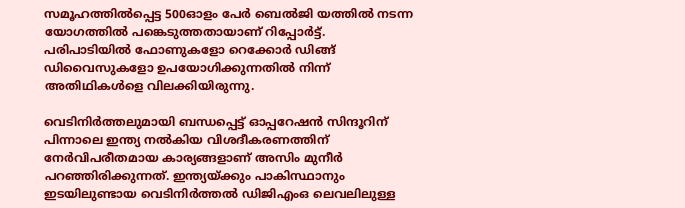സമൂഹത്തില്‍പ്പെട്ട 500ഓളം പേര്‍ ബെൽജി യത്തിൽ നടന്ന യോഗത്തില്‍ പങ്കെടുത്തതായാണ് റിപ്പോര്‍ട്ട്. പരിപാടിയില്‍ ഫോണുകളോ റെക്കോര്‍ ഡിങ്ങ് ഡിവൈസുകളോ ഉപയോഗിക്കുന്നതില്‍ നിന്ന് അതിഥികള്‍ളെ വിലക്കിയിരുന്നു.

വെടിനിര്‍ത്തലുമായി ബന്ധപ്പെട്ട് ഓപ്പറേഷന്‍ സിന്ദൂറിന് പിന്നാലെ ഇന്ത്യ നല്‍കിയ വിശദീകരണത്തിന് നേര്‍വിപരീതമായ കാര്യങ്ങളാണ് അസിം മുനീര്‍ പറഞ്ഞിരിക്കുന്നത്. ഇന്ത്യയ്ക്കും പാകിസ്ഥാനും ഇടയിലുണ്ടായ വെടിനിര്‍ത്തല്‍ ഡിജിഎംഒ ലെവലിലുള്ള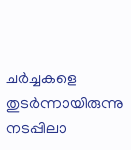ചര്‍ച്ചകളെ തുടര്‍ന്നായിരുന്നു നടപ്പിലാ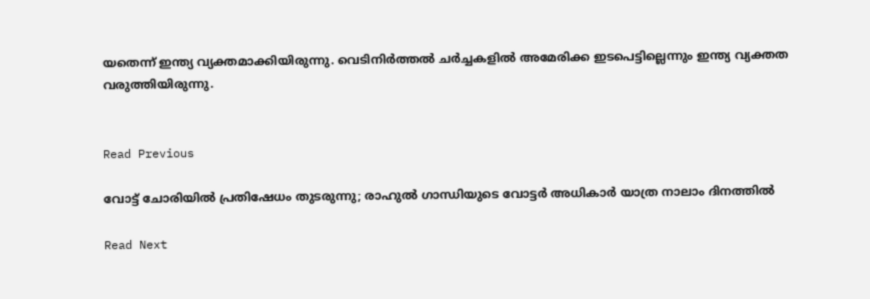യതെന്ന് ഇന്ത്യ വ്യക്തമാക്കിയിരുന്നു. വെടിനിര്‍ത്തല്‍ ചര്‍ച്ചകളില്‍ അമേരിക്ക ഇടപെട്ടില്ലെന്നും ഇന്ത്യ വ്യക്തത വരുത്തിയിരുന്നു.


Read Previous

വോട്ട് ചോരിയിൽ പ്രതിഷേധം തുടരുന്നു; രാഹുൽ ഗാന്ധിയുടെ വോട്ടർ അധികാർ യാത്ര നാലാം ദിനത്തിൽ

Read Next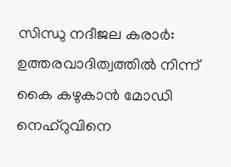സിന്ധു നദീജല കരാര്‍: ഉത്തരവാദിത്വത്തില്‍ നിന്ന് കൈ കഴുകാന്‍ മോഡി നെഹ്‌റുവിനെ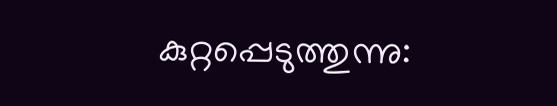കുറ്റപ്പെടുത്തുന്നു: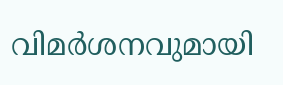വിമര്‍ശനവുമായി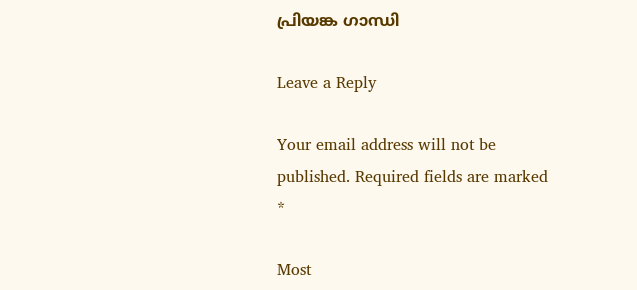പ്രിയങ്ക ഗാന്ധി

Leave a Reply

Your email address will not be published. Required fields are marked *

Most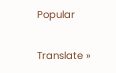Popular

Translate »